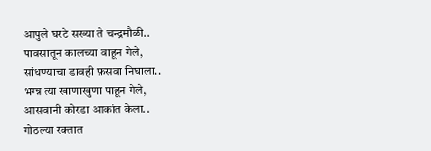आपुले घरटे सख्या ते चन्द्रमौळी..
पावसातून कालच्या वाहून गेले,
सांधण्याचा डावही फ़सवा निघाला..
भग्न्न त्या खाणाखुणा पाहून गेले,
आसवानी कोरडा आकांत केला..
गोठल्या रक्तात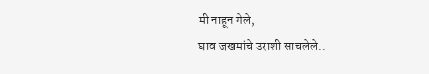मी नाहून गेले,
घाव जखमांचे उराशी साचलेले..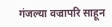गंजल्या वज्रापरि साहून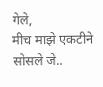गेले,
मीच माझे एकटीने सोसले जे..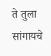ते तुला सांगायचे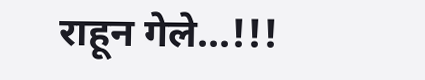राहून गेले...!!!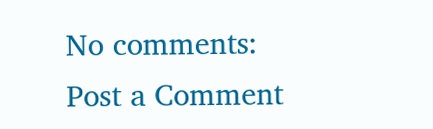No comments:
Post a Comment